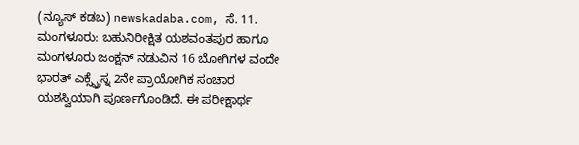(ನ್ಯೂಸ್ ಕಡಬ) newskadaba.com, ಸೆ. 11. ಮಂಗಳೂರು: ಬಹುನಿರೀಕ್ಷಿತ ಯಶವಂತಪುರ ಹಾಗೂ ಮಂಗಳೂರು ಜಂಕ್ಷನ್ ನಡುವಿನ 16 ಬೋಗಿಗಳ ವಂದೇ ಭಾರತ್ ಎಕ್ಸ್ಪ್ರೆಸ್ನ 2ನೇ ಪ್ರಾಯೋಗಿಕ ಸಂಚಾರ ಯಶಸ್ವಿಯಾಗಿ ಪೂರ್ಣಗೊಂಡಿದೆ. ಈ ಪರೀಕ್ಷಾರ್ಥ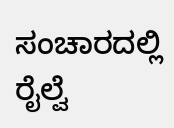ಸಂಚಾರದಲ್ಲಿ ರೈಲ್ವೆ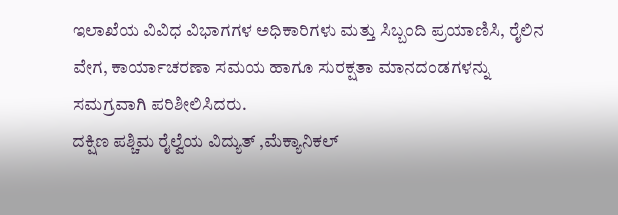ಇಲಾಖೆಯ ವಿವಿಧ ವಿಭಾಗಗಳ ಅಧಿಕಾರಿಗಳು ಮತ್ತು ಸಿಬ್ಬಂದಿ ಪ್ರಯಾಣಿಸಿ, ರೈಲಿನ ವೇಗ, ಕಾರ್ಯಾಚರಣಾ ಸಮಯ ಹಾಗೂ ಸುರಕ್ಷತಾ ಮಾನದಂಡಗಳನ್ನು ಸಮಗ್ರವಾಗಿ ಪರಿಶೀಲಿಸಿದರು.
ದಕ್ಷಿಣ ಪಶ್ಚಿಮ ರೈಲ್ವೆಯ ವಿದ್ಯುತ್ ,ಮೆಕ್ಯಾನಿಕಲ್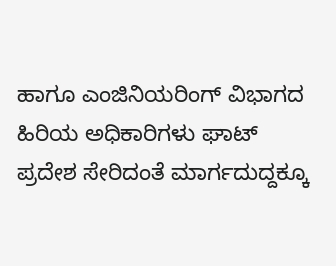ಹಾಗೂ ಎಂಜಿನಿಯರಿಂಗ್ ವಿಭಾಗದ ಹಿರಿಯ ಅಧಿಕಾರಿಗಳು ಘಾಟ್ ಪ್ರದೇಶ ಸೇರಿದಂತೆ ಮಾರ್ಗದುದ್ದಕ್ಕೂ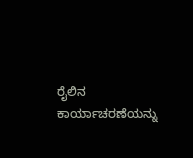ರೈಲಿನ ಕಾರ್ಯಾಚರಣೆಯನ್ನು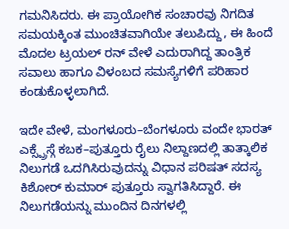ಗಮನಿಸಿದರು. ಈ ಪ್ರಾಯೋಗಿಕ ಸಂಚಾರವು ನಿಗದಿತ ಸಮಯಕ್ಕಿಂತ ಮುಂಚಿತವಾಗಿಯೇ ತಲುಪಿದ್ದು, ಈ ಹಿಂದೆ ಮೊದಲ ಟ್ರಯಲ್ ರನ್ ವೇಳೆ ಎದುರಾಗಿದ್ದ ತಾಂತ್ರಿಕ ಸವಾಲು ಹಾಗೂ ವಿಳಂಬದ ಸಮಸ್ಯೆಗಳಿಗೆ ಪರಿಹಾರ ಕಂಡುಕೊಳ್ಳಲಾಗಿದೆ.

ಇದೇ ವೇಳೆ, ಮಂಗಳೂರು–ಬೆಂಗಳೂರು ವಂದೇ ಭಾರತ್ ಎಕ್ಸ್ಪ್ರೆಸ್ಗೆ ಕಬಕ–ಪುತ್ತೂರು ರೈಲು ನಿಲ್ದಾಣದಲ್ಲಿ ತಾತ್ಕಾಲಿಕ ನಿಲುಗಡೆ ಒದಗಿಸಿರುವುದನ್ನು ವಿಧಾನ ಪರಿಷತ್ ಸದಸ್ಯ ಕಿಶೋರ್ ಕುಮಾರ್ ಪುತ್ತೂರು ಸ್ವಾಗತಿಸಿದ್ದಾರೆ. ಈ ನಿಲುಗಡೆಯನ್ನು ಮುಂದಿನ ದಿನಗಳಲ್ಲಿ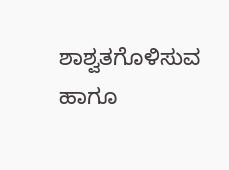ಶಾಶ್ವತಗೊಳಿಸುವ ಹಾಗೂ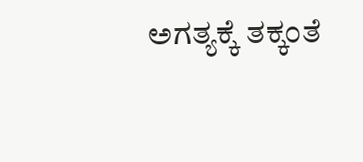ಅಗತ್ಯಕ್ಕೆ ತಕ್ಕಂತೆ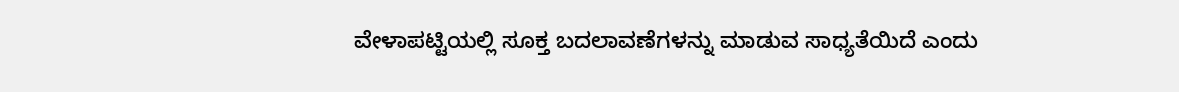ವೇಳಾಪಟ್ಟಿಯಲ್ಲಿ ಸೂಕ್ತ ಬದಲಾವಣೆಗಳನ್ನು ಮಾಡುವ ಸಾಧ್ಯತೆಯಿದೆ ಎಂದು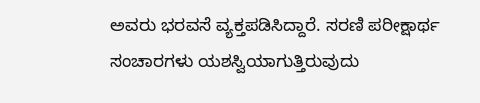ಅವರು ಭರವಸೆ ವ್ಯಕ್ತಪಡಿಸಿದ್ದಾರೆ. ಸರಣಿ ಪರೀಕ್ಷಾರ್ಥ ಸಂಚಾರಗಳು ಯಶಸ್ವಿಯಾಗುತ್ತಿರುವುದು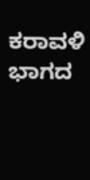ಕರಾವಳಿ ಭಾಗದ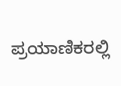ಪ್ರಯಾಣಿಕರಲ್ಲಿ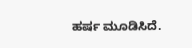ಹರ್ಷ ಮೂಡಿಸಿದೆ.